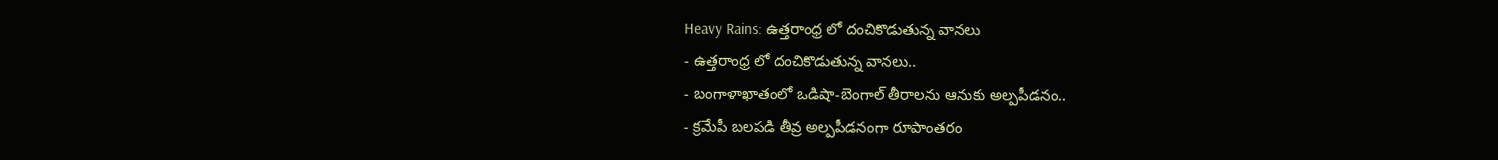Heavy Rains: ఉత్తరాంధ్ర లో దంచికొడుతున్న వానలు
- ఉత్తరాంధ్ర లో దంచికొడుతున్న వానలు..
- బంగాళాఖాతంలో ఒడిషా-బెంగాల్ తీరాలను ఆనుకు అల్పపీడనం..
- క్రమేపీ బలపడి తీవ్ర అల్పపీడనంగా రూపాంతరం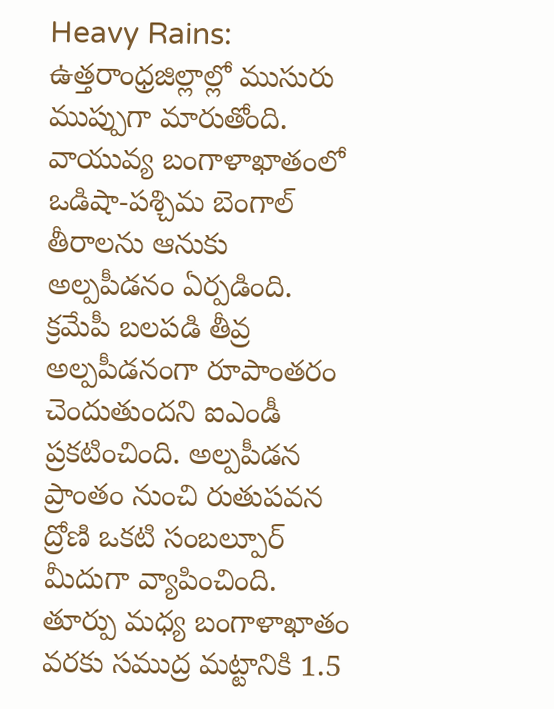Heavy Rains: ఉత్తరాంధ్రజిల్లాల్లో ముసురు ముప్పుగా మారుతోంది. వాయువ్య బంగాళాఖాతంలో ఒడిషా-పశ్చిమ బెంగాల్ తీరాలను ఆనుకు అల్పపీడనం ఏర్పడింది. క్రమేపీ బలపడి తీవ్ర అల్పపీడనంగా రూపాంతరం చెందుతుందని ఐఎండీ ప్రకటించింది. అల్పపీడన ప్రాంతం నుంచి రుతుపవన ద్రోణి ఒకటి సంబల్పూర్ మీదుగా వ్యాపించింది. తూర్పు మధ్య బంగాళాఖాతం వరకు సముద్ర మట్టానికి 1.5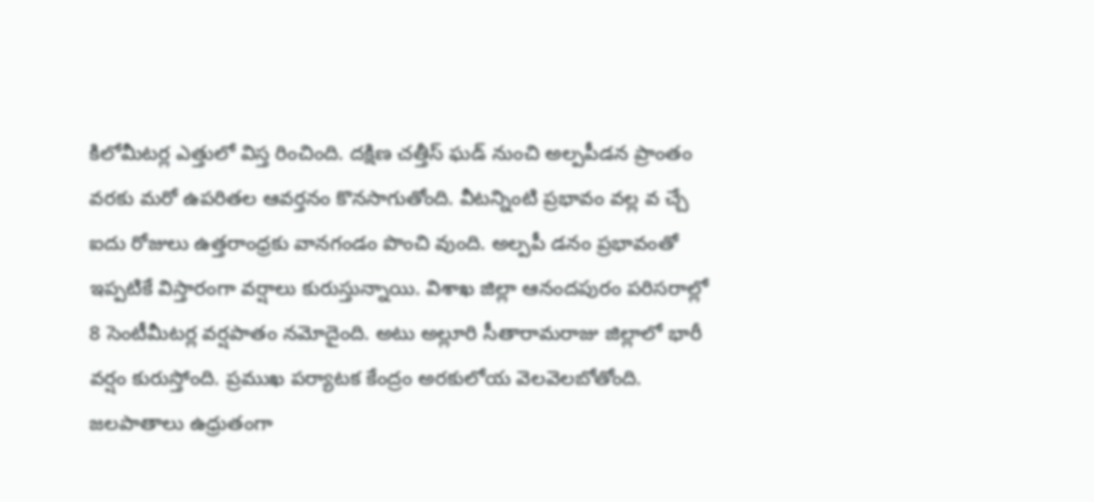కిలోమీటర్ల ఎత్తులో విస్త రించింది. దక్షిణ చత్తీస్ ఘడ్ నుంచి అల్పపీడన ప్రాంతం వరకు మరో ఉపరితల ఆవర్తనం కొనసాగుతోంది. వీటన్నింటి ప్రభావం వల్ల వ చ్చే ఐదు రోజులు ఉత్తరాంధ్రకు వానగండం పొంచి వుంది. అల్పపీ డనం ప్రభావంతో ఇప్పటికే విస్తారంగా వర్షాలు కురుస్తున్నాయి. విశాఖ జిల్లా ఆనందపురం పరిసరాల్లో 8 సెంటీమీటర్ల వర్షపాతం నమోదైంది. అటు అల్లూరి సీతారామరాజు జిల్లాలో భారీ వర్షం కురుస్తోంది. ప్రముఖ పర్యాటక కేంద్రం అరకులోయ వెలవెలబోతోంది. జలపాతాలు ఉధ్రుతంగా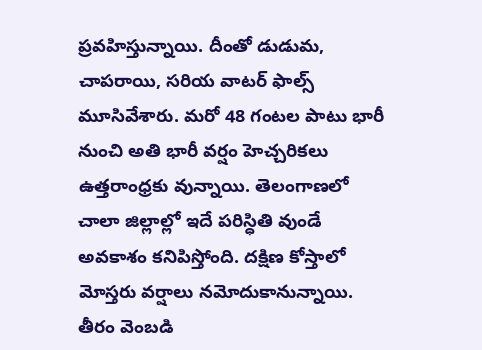ప్రవహిస్తున్నాయి. దీంతో డుడుమ, చాపరాయి, సరియ వాటర్ ఫాల్స్ మూసివేశారు. మరో 48 గంటల పాటు భారీ నుంచి అతి భారీ వర్షం హెచ్చరికలు ఉత్తరాంధ్రకు వున్నాయి. తెలంగాణలో చాలా జిల్లాల్లో ఇదే పరిస్ధితి వుండే అవకాశం కనిపిస్తోంది. దక్షిణ కోస్తాలో మోస్తరు వర్షాలు నమోదుకానున్నాయి. తీరం వెంబడి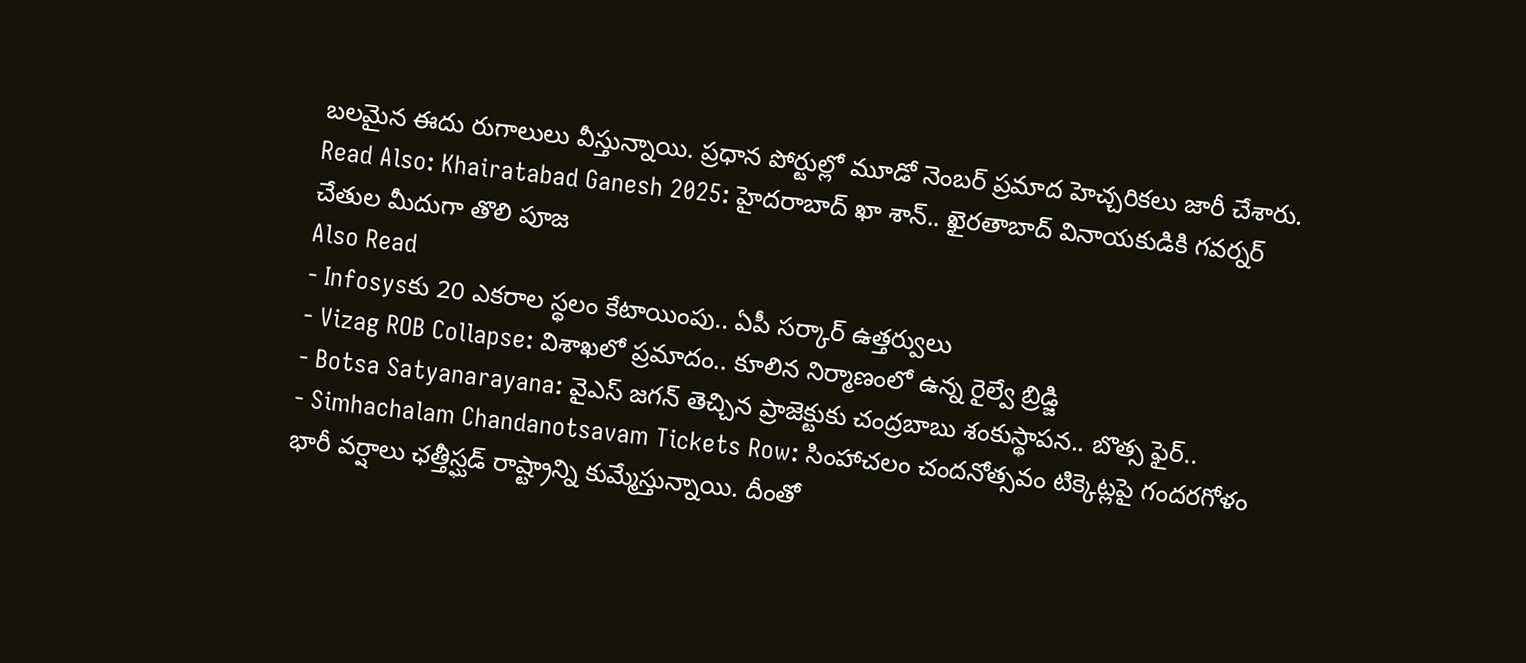బలమైన ఈదు రుగాలులు వీస్తున్నాయి. ప్రధాన పోర్టుల్లో మూడో నెంబర్ ప్రమాద హెచ్చరికలు జారీ చేశారు.
Read Also: Khairatabad Ganesh 2025: హైదరాబాద్ ఖా శాన్.. ఖైరతాబాద్ వినాయకుడికి గవర్నర్ చేతుల మీదుగా తొలి పూజ
Also Read
- Infosysకు 20 ఎకరాల స్థలం కేటాయింపు.. ఏపీ సర్కార్ ఉత్తర్వులు
- Vizag ROB Collapse: విశాఖలో ప్రమాదం.. కూలిన నిర్మాణంలో ఉన్న రైల్వే బ్రిడ్జి
- Botsa Satyanarayana: వైఎస్ జగన్ తెచ్చిన ప్రాజెక్టుకు చంద్రబాబు శంకుస్థాపన.. బొత్స ఫైర్..
- Simhachalam Chandanotsavam Tickets Row: సింహాచలం చందనోత్సవం టిక్కెట్లపై గందరగోళం
భారీ వర్షాలు ఛత్తీస్ఘడ్ రాష్ట్రాన్ని కుమ్మేస్తున్నాయి. దీంతో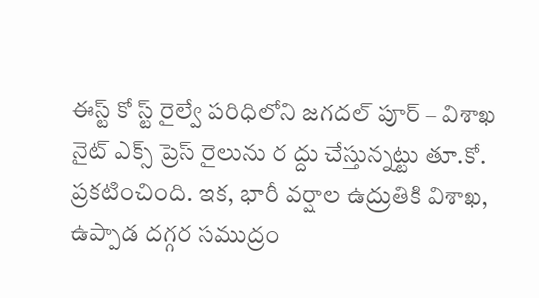ఈస్ట్ కో స్ట్ రైల్వే పరిధిలోని జగదల్ పూర్ – విశాఖ నైట్ ఎక్స్ ప్రెస్ రైలును ర ద్దు చేస్తున్నట్టు తూ.కో. ప్రకటించింది. ఇక, భారీ వర్షాల ఉద్రుతికి విశాఖ, ఉప్పాడ దగ్గర సముద్రం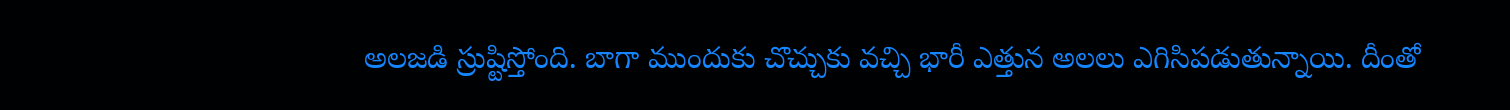అలజడి స్రుష్టిస్తోంది. బాగా ముందుకు చొచ్చుకు వచ్చి భారీ ఎత్తున అలలు ఎగిసిపడుతున్నాయి. దీంతో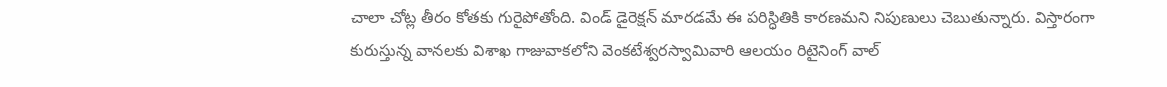చాలా చోట్ల తీరం కోతకు గురైపోతోంది. విండ్ డైరెక్షన్ మారడమే ఈ పరిస్ధితికి కారణమని నిపుణులు చెబుతున్నారు. విస్తారంగా కురుస్తున్న వానలకు విశాఖ గాజువాకలోని వెంకటేశ్వరస్వామివారి ఆలయం రిటైనింగ్ వాల్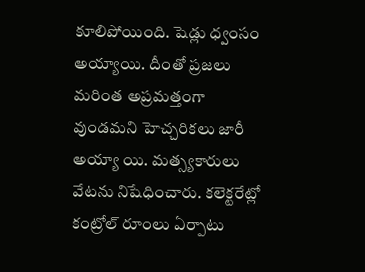కూలిపోయింది. షెడ్లు ధ్వంసం అయ్యాయి. దీంతో ప్రజలు మరింత అప్రమత్తంగా వుండమని హెచ్చరికలు జారీ అయ్యా యి. మత్స్యకారులు వేటను నిషేధించారు. కలెక్టరేట్లో కంట్రోల్ రూంలు ఏర్పాటు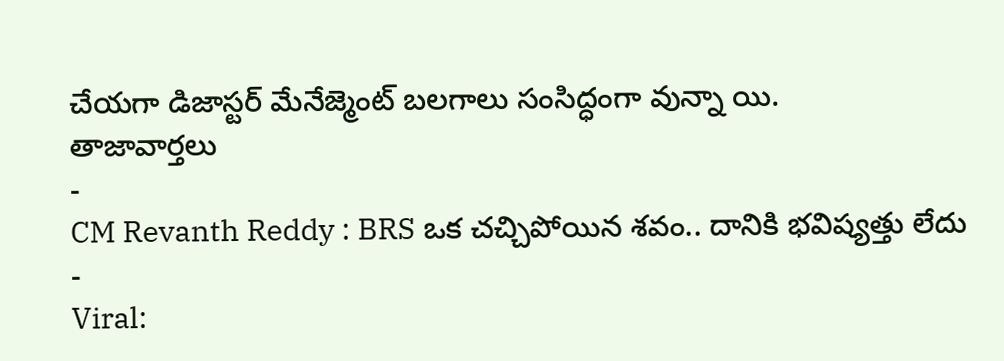చేయగా డిజాస్టర్ మేనేజ్మెంట్ బలగాలు సంసిద్ధంగా వున్నా యి.
తాజావార్తలు
-
CM Revanth Reddy : BRS ఒక చచ్చిపోయిన శవం.. దానికి భవిష్యత్తు లేదు
-
Viral: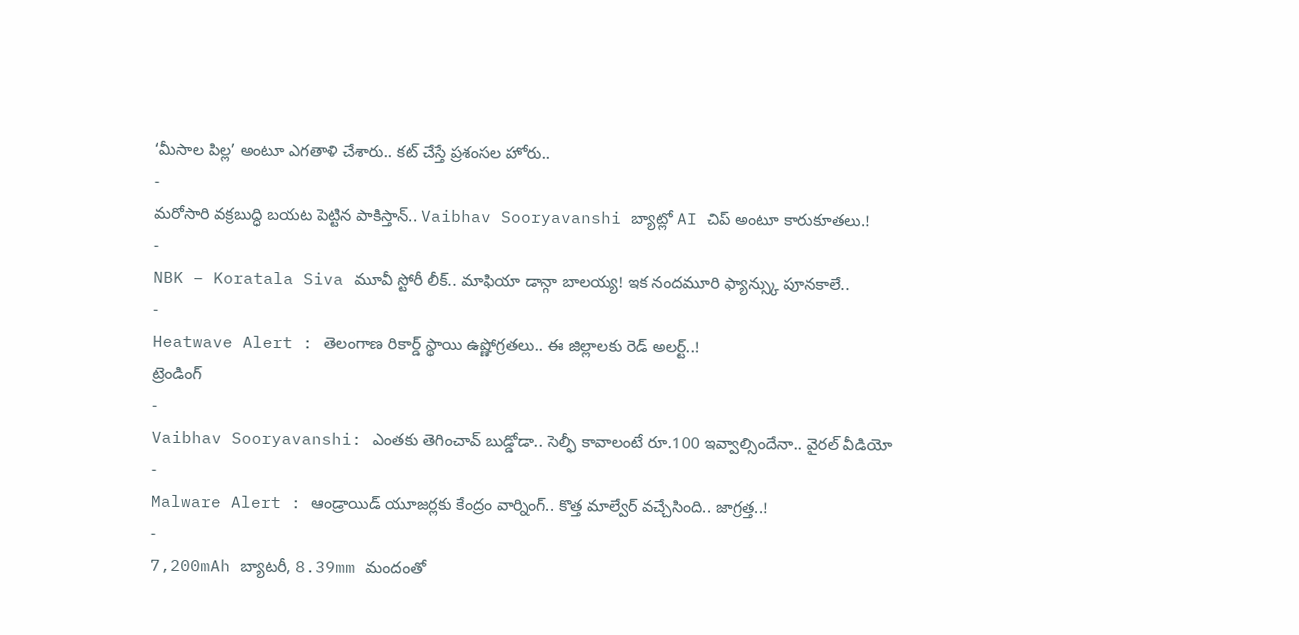‘మీసాల పిల్ల’ అంటూ ఎగతాళి చేశారు.. కట్ చేస్తే ప్రశంసల హోరు..
-
మరోసారి వక్రబుద్ధి బయట పెట్టిన పాకిస్తాన్.. Vaibhav Sooryavanshi బ్యాట్లో AI చిప్ అంటూ కారుకూతలు.!
-
NBK – Koratala Siva మూవీ స్టోరీ లీక్.. మాఫియా డాన్గా బాలయ్య! ఇక నందమూరి ఫ్యాన్స్కు పూనకాలే..
-
Heatwave Alert : తెలంగాణ రికార్డ్ స్థాయి ఉష్ణోగ్రతలు.. ఈ జిల్లాలకు రెడ్ అలర్ట్..!
ట్రెండింగ్
-
Vaibhav Sooryavanshi: ఎంతకు తెగించావ్ బుడ్డోడా.. సెల్ఫీ కావాలంటే రూ.100 ఇవ్వాల్సిందేనా.. వైరల్ వీడియో
-
Malware Alert : ఆండ్రాయిడ్ యూజర్లకు కేంద్రం వార్నింగ్.. కొత్త మాల్వేర్ వచ్చేసింది.. జాగ్రత్త..!
-
7,200mAh బ్యాటరీ, 8.39mm మందంతో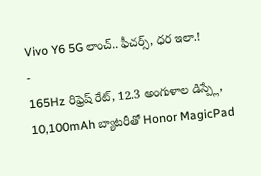Vivo Y6 5G లాంచ్.. ఫీచర్స్, ధర ఇలా.!
-
165Hz రిఫ్రెష్ రేట్, 12.3 అంగుళాల డిస్ప్లే, 10,100mAh బ్యాటరీతో Honor MagicPad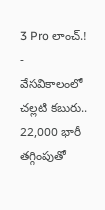3 Pro లాంచ్.!
-
వేసవికాలంలో చల్లటి కబురు.. 22,000 భారీ తగ్గింపుతో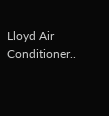Lloyd Air Conditioner..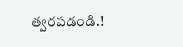త్వరపడండి.!